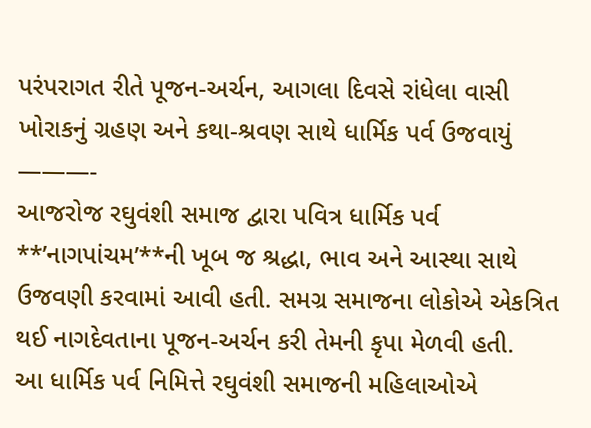પરંપરાગત રીતે પૂજન-અર્ચન, આગલા દિવસે રાંધેલા વાસી ખોરાકનું ગ્રહણ અને કથા-શ્રવણ સાથે ધાર્મિક પર્વ ઉજવાયું
———-
આજરોજ રઘુવંશી સમાજ દ્વારા પવિત્ર ધાર્મિક પર્વ **’નાગપાંચમ’**ની ખૂબ જ શ્રદ્ધા, ભાવ અને આસ્થા સાથે ઉજવણી કરવામાં આવી હતી. સમગ્ર સમાજના લોકોએ એકત્રિત થઈ નાગદેવતાના પૂજન-અર્ચન કરી તેમની કૃપા મેળવી હતી.
આ ધાર્મિક પર્વ નિમિત્તે રઘુવંશી સમાજની મહિલાઓએ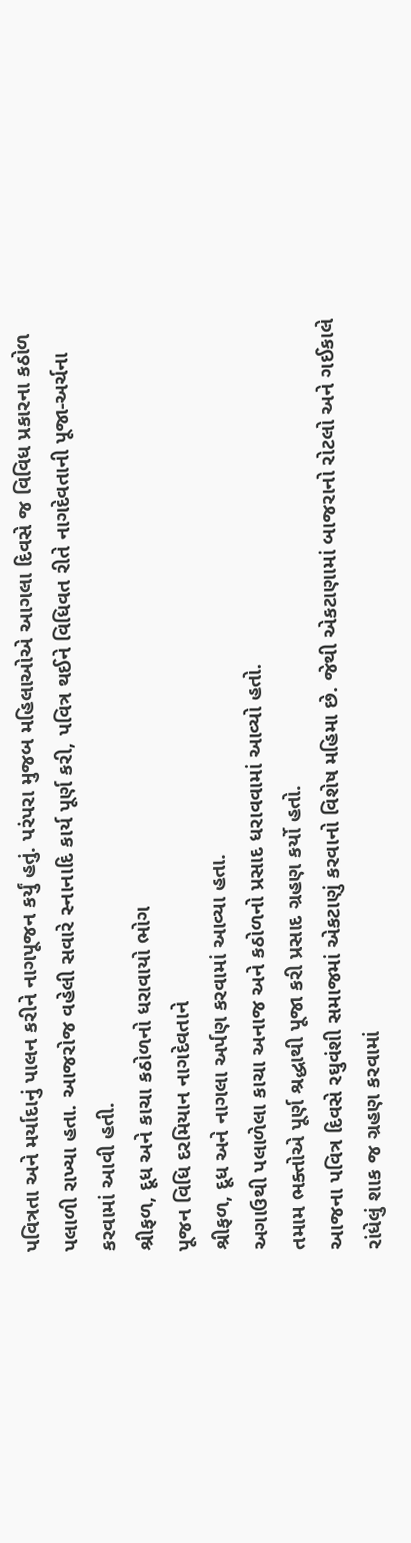પવિત્રતા અને મર્યાદાનું પાલન કરીને નાગપૂજન કર્યું હતું. પરંપરા મુજબ મહિલાઓએ આગલા દિવસે જ વિવિધ પ્રકારના કઠોળ પલાળી રાખ્યા હતા. આજરોજ વહેલી સવારે સ્નાનાદિ કાર્ય પૂર્ણ કરી, પવિત્ર થઈને વિધિવત રીતે નાગદેવતાની પૂજા-અર્ચના કરવામાં આવી હતી.
શ્રીફળ, દૂધ અને કાચા કઠોળનો ધરાવાયો ભોગ
પૂજન વિધિ દરમિયાન નાગદેવતાને
શ્રીફળ, દૂધ અને નાગલા અર્પણ કરવામાં આવ્યા હતા.
અગાઉથી પલાળેલા કાચા અનાજ અને કઠોળનો પ્રસાદ ધરાવવામાં આવ્યો હતો.
તમામ ભક્તોએ પૂર્ણ શ્રદ્ધાથી પૂજા કરી પ્રસાદ ગ્રહણ કર્યો હતો.
આજના પવિત્ર દિવસે રઘુવંશી સમાજમાં એકટાણું કરવાનો વિશેષ મહિમા છે. જેથી એકટાણામાં બાજરાનો રોટલો અને ગઈકાલે રાંધેલું શાક જ ગ્રહણ કરવામાં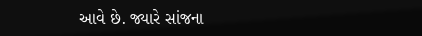આવે છે. જ્યારે સાંજના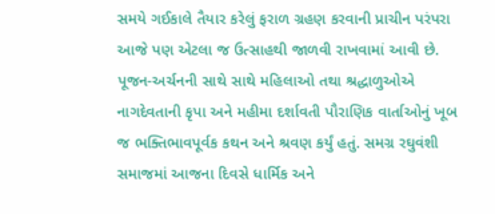સમયે ગઈકાલે તૈયાર કરેલું ફરાળ ગ્રહણ કરવાની પ્રાચીન પરંપરા આજે પણ એટલા જ ઉત્સાહથી જાળવી રાખવામાં આવી છે.
પૂજન-અર્ચનની સાથે સાથે મહિલાઓ તથા શ્રદ્ધાળુઓએ નાગદેવતાની કૃપા અને મહીમા દર્શાવતી પૌરાણિક વાર્તાઓનું ખૂબ જ ભક્તિભાવપૂર્વક કથન અને શ્રવણ કર્યું હતું. સમગ્ર રઘુવંશી સમાજમાં આજના દિવસે ધાર્મિક અને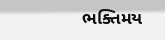ભક્તિમય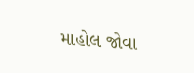માહોલ જોવા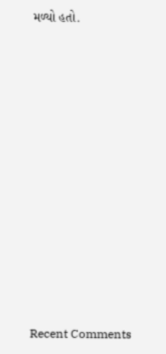મળ્યો હતો.

















Recent Comments